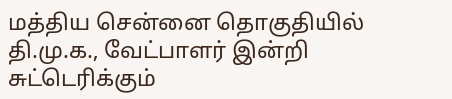மத்திய சென்னை தொகுதியில் தி.மு.க., வேட்பாளர் இன்றி சுட்டெரிக்கும்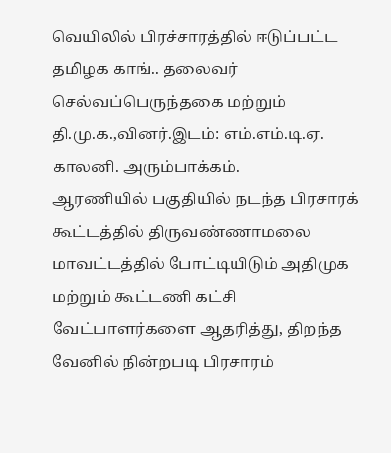வெயிலில் பிரச்சாரத்தில் ஈடுப்பட்ட தமிழக காங்.. தலைவர் செல்வப்பெருந்தகை மற்றும் தி.மு.க.,வினர்.இடம்: எம்.எம்.டி.ஏ. காலனி. அரும்பாக்கம்.
ஆரணியில் பகுதியில் நடந்த பிரசாரக் கூட்டத்தில் திருவண்ணாமலை மாவட்டத்தில் போட்டியிடும் அதிமுக மற்றும் கூட்டணி கட்சி வேட்பாளர்களை ஆதரித்து, திறந்த வேனில் நின்றபடி பிரசாரம்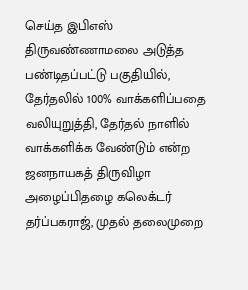செய்த இபிஎஸ்
திருவண்ணாமலை அடுத்த பண்டிதப்பட்டு பகுதியில், தேர்தலில் 100% வாக்களிப்பதை வலியுறுத்தி, தேர்தல் நாளில் வாக்களிக்க வேண்டும் என்ற ஜனநாயகத் திருவிழா அழைப்பிதழை கலெக்டர் தர்ப்பகராஜ், முதல் தலைமுறை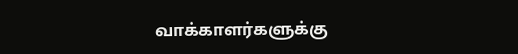வாக்காளர்களுக்கு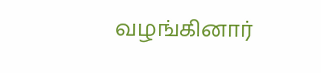வழங்கினார்